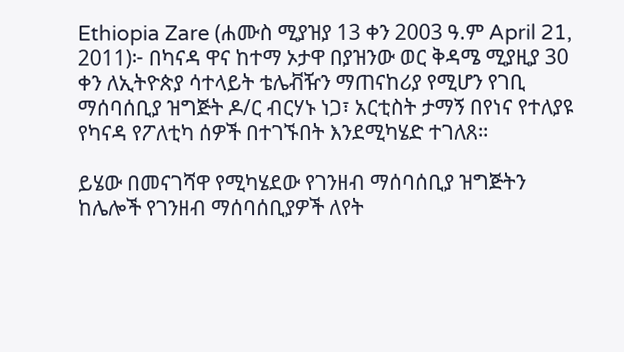Ethiopia Zare (ሐሙስ ሚያዝያ 13 ቀን 2003 ዓ.ም April 21, 2011)፦ በካናዳ ዋና ከተማ ኦታዋ በያዝንው ወር ቅዳሜ ሚያዚያ 30 ቀን ለኢትዮጵያ ሳተላይት ቴሌቭዥን ማጠናከሪያ የሚሆን የገቢ ማሰባሰቢያ ዝግጅት ዶ/ር ብርሃኑ ነጋ፣ አርቲስት ታማኝ በየነና የተለያዩ የካናዳ የፖለቲካ ሰዎች በተገኙበት እንደሚካሄድ ተገለጸ።

ይሄው በመናገሻዋ የሚካሄደው የገንዘብ ማሰባሰቢያ ዝግጅትን ከሌሎች የገንዘብ ማሰባሰቢያዎች ለየት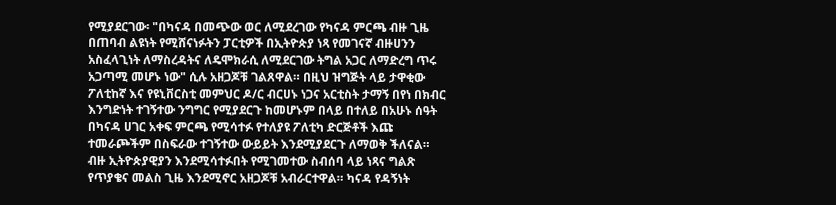የሚያደርገው፡ "በካናዳ በመጭው ወር ለሚደረገው የካናዳ ምርጫ ብዙ ጊዜ በጠባብ ልዩነት የሚሸናነፉትን ፓርቲዎች በኢትዮጵያ ነጻ የመገናኛ ብዙሀንን አስፈላጊነት ለማስረዳትና ለዴሞክራሲ ለሚደርገው ትግል አጋር ለማድረግ ጥሩ አጋጣሚ መሆኑ ነው" ሲሉ አዘጋጆቹ ገልጸዋል። በዚህ ዝግጅት ላይ ታዋቂው ፖለቲከኛ እና የዩኒቨርስቲ መምህር ዶ/ር ብርሀኑ ነጋና አርቲስት ታማኝ በየነ በክብር እንግድነት ተገኝተው ንግግር የሚያደርጉ ከመሆኑም በላይ በተለይ በአሁኑ ሰዓት በካናዳ ሀገር አቀፍ ምርጫ የሚሳተፉ የተለያዩ ፖለቲካ ድርጅቶች እጩ ተመራጮችም በስፍራው ተገኝተው ውይይት እንደሚያደርጉ ለማወቅ ችለናል። ብዙ ኢትዮጵያዊያን እንደሚሳተፉበት የሚገመተው ስብሰባ ላይ ነጻና ግልጽ የጥያቄና መልስ ጊዜ እንደሚኖር አዘጋጆቹ አብራርተዋል። ካናዳ የዳኝነት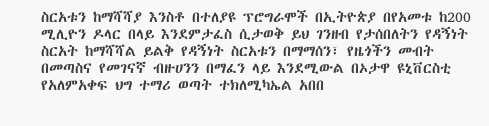ስርአቱን ከማሻሻያ እንስቶ በተለያዩ ፕሮግራሞች በኢትዮጵያ በየአመቱ ከ200 ሚሊዮን ዶላር በላይ እንደምታፈስ ሲታወቅ ይህ ገንዘብ የታሰበለትን የዳኝነት ስርአት ከማሻሻል ይልቅ የዳኝነት ስርአቱን በማማሰን፣ የዜጎችን መብት በመጣስና የመገናኛ ብዙሀንን በማፈን ላይ እንደሚውል በኦታዋ ዩኒቨርስቲ የአለምአቀፍ ህግ ተማሪ ወጣት ተክለሚካኤል አበበ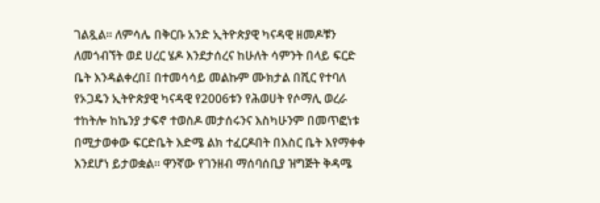ገልጿል። ለምሳሌ በቅርቡ አንድ ኢትዮጵያዊ ካናዳዊ ዘመዶቹን ለመጎብኘት ወደ ሀረር ሄዶ እንደታሰረና ከሁለት ሳምንት በላይ ፍርድ ቤት እንዳልቀረበ፤ በተመሳሳይ መልኩም ሙክታል በሺር የተባለ የኦጋዴን ኢትዮጵያዊ ካናዳዊ የ2006ቱን የሕወሀት የሶማሊ ወረራ ተከትሎ ከኬንያ ታፍኖ ተወስዶ መታሰሩንና እስካሁንም በመጥፎነቱ በሚታወቀው ፍርድቤት እድሜ ልክ ተፈርዶበት በእስር ቤት እየማቀቀ እንደሆነ ይታወቋል። ዋንኛው የገንዘብ ማሰባሰቢያ ዝግጅት ቅዳሜ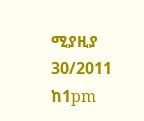ሚያዚያ 30/2011 ከ1pm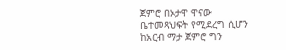ጀምሮ በኦታዋ ዋናው ቤተመጻህፍት የሚደረግ ሲሆን ከአርብ ማታ ጀምሮ ግን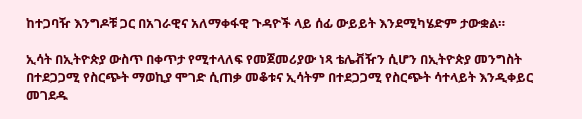ከተጋባዥ እንግዶቹ ጋር በአገራዊና አለማቀፋዊ ጉዳዮች ላይ ሰፊ ውይይት እንደሚካሄድም ታውቋል።

ኢሳት በኢትዮጵያ ውስጥ በቀጥታ የሚተላለፍ የመጀመሪያው ነጻ ቴሌቭዥን ሲሆን በኢትዮጵያ መንግስት በተደጋጋሚ የስርጭት ማወኪያ ሞገድ ሲጠቃ መቆቱና ኢሳትም በተደጋጋሚ የስርጭት ሳተላይት እንዲቀይር መገደዱ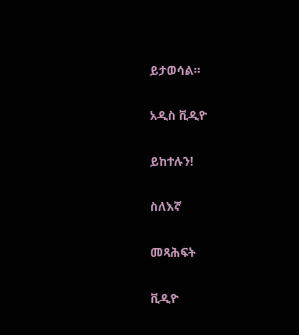ይታወሳል።

አዲስ ቪዲዮ

ይከተሉን!

ስለእኛ

መጻሕፍት

ቪዲዮ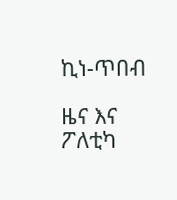ኪነ-ጥበብ

ዜና እና ፖለቲካ